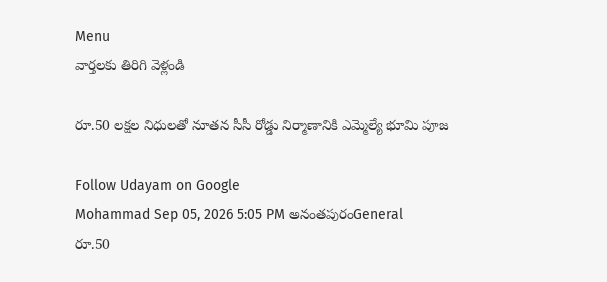Menu
వార్తలకు తిరిగి వెళ్లండి

రూ.50 లక్షల నిధులతో నూతన సీసీ రోడ్డు నిర్మాణానికి ఎమ్మెల్యే భూమి పూజ

Follow Udayam on Google
Mohammad Sep 05, 2026 5:05 PM అనంతపురంGeneral
రూ.50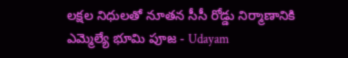లక్షల నిధులతో నూతన సీసీ రోడ్డు నిర్మాణానికి ఎమ్మెల్యే భూమి పూజ - Udayam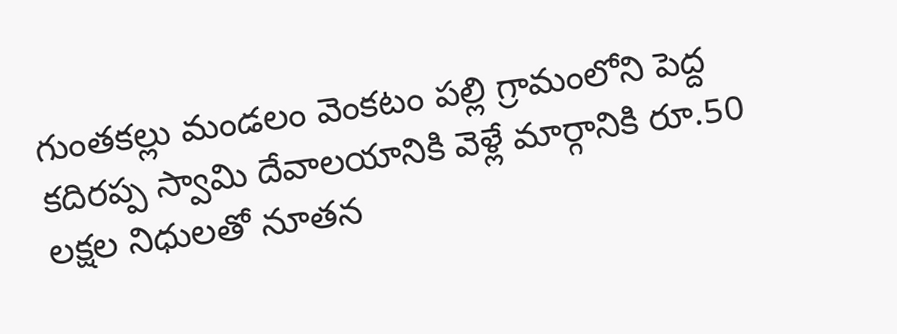గుంతకల్లు మండలం వెంకటం పల్లి గ్రామంలోని పెద్ద కదిరప్ప స్వామి దేవాలయానికి వెళ్లే మార్గానికి రూ.50 లక్షల నిధులతో నూతన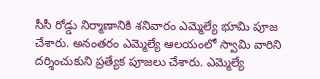సీసీ రోడ్డు నిర్మాణానికి శనివారం ఎమ్మెల్యే భూమి పూజ చేశారు. అనంతరం ఎమ్మెల్యే ఆలయంలో స్వామి వారిని దర్శించుకుని ప్రత్యేక పూజలు చేశారు. ఎమ్మెల్యే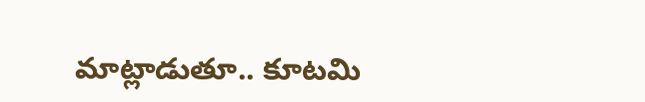మాట్లాడుతూ.. కూటమి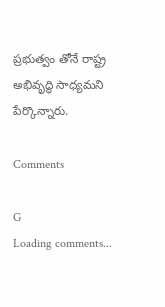ప్రభుత్వం తోనే రాష్ట్ర అభివృద్ధి సాధ్యమని పేర్కొన్నారు.

Comments

G
Loading comments...